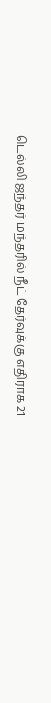டெல்லி ஜந்தர் மந்தரில் நீட் தேர்வுக்கு எதிராக 21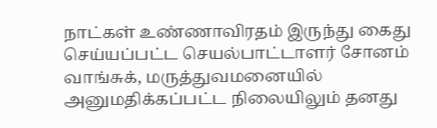நாட்கள் உண்ணாவிரதம் இருந்து கைது செய்யப்பட்ட செயல்பாட்டாளர் சோனம் வாங்சுக், மருத்துவமனையில் அனுமதிக்கப்பட்ட நிலையிலும் தனது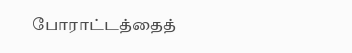போராட்டத்தைத்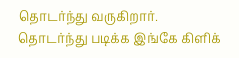தொடர்ந்து வருகிறார்.
தொடர்ந்து படிக்க இங்கே கிளிக்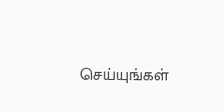செய்யுங்கள்